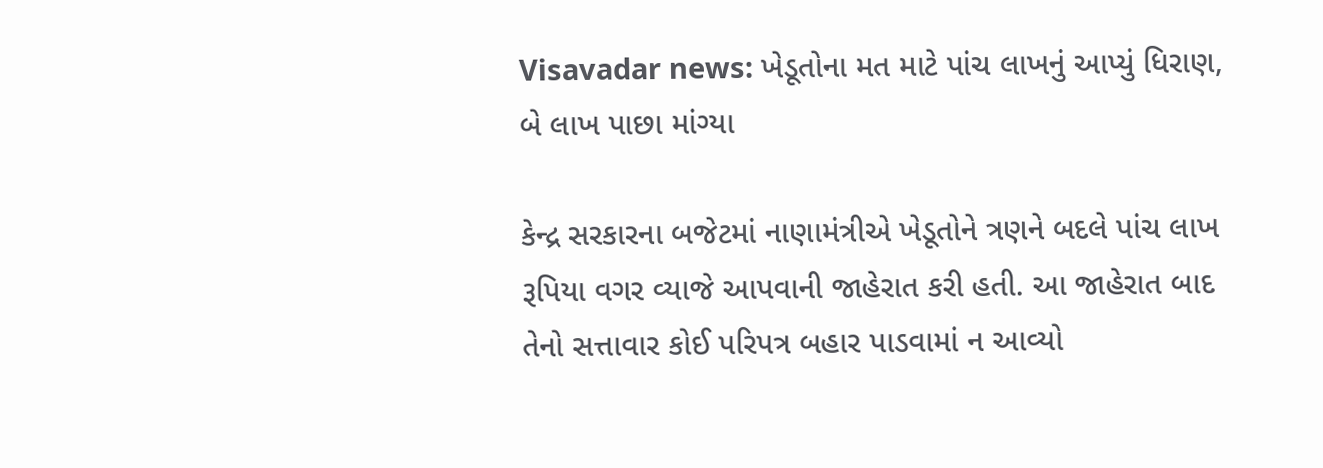Visavadar news: ખેડૂતોના મત માટે પાંચ લાખનું આપ્યું ધિરાણ, બે લાખ પાછા માંગ્યા

કેન્દ્ર સરકારના બજેટમાં નાણામંત્રીએ ખેડૂતોને ત્રણને બદલે પાંચ લાખ રૂપિયા વગર વ્યાજે આપવાની જાહેરાત કરી હતી. આ જાહેરાત બાદ તેનો સત્તાવાર કોઈ પરિપત્ર બહાર પાડવામાં ન આવ્યો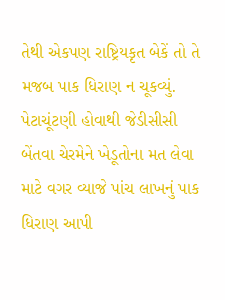તેથી એકપણ રાષ્ટ્રિયકૃત બેકેં તો તે મજબ પાક ધિરાણ ન ચૂકવ્યું. પેટાચૂંટણી હોવાથી જેડીસીસી બેંતવા ચેરમેને ખેડૂતોના મત લેવા માટે વગર વ્યાજે પાંચ લાખનું પાક ધિરાણ આપી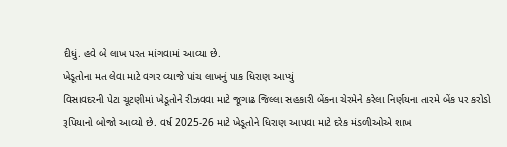દીધું. હવે બે લાખ પરત માંગવામાં આવ્યા છે.
ખેડૂતોના મત લેવા માટે વગર વ્યાજે પાંચ લાખનું પાક ધિરાણ આપ્યું
વિસાવદરની પેટા ચૂટણીમાં ખેડૂતોને રીઝવવા માટે જૂગાઢ જિલ્લા સહકારી બેંકના ચેરમેને કરેલા નિર્ણયના તારમે બેંક પર કરોડો રૂપિયાનો બોજો આવ્યો છે. વર્ષ 2025-26 માટે ખેડૂતોને ધિરાણ આપવા માટે દરેક મંડળીઓએ શાખ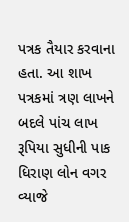પત્રક તૈયાર કરવાના હતા. આ શાખ પત્રકમાં ત્રણ લાખને બદલે પાંચ લાખ રૂપિયા સુધીની પાક ધિરાણ લોન વગર વ્યાજે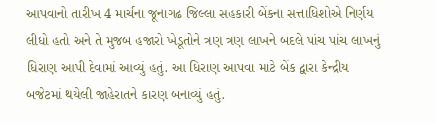આપવાનો તારીખ 4 માર્ચના જૂનાગઢ જિલ્લા સહકારી બેંકના સત્તાધિશોએ નિર્ણય લીધો હતો અને તે મુજબ હજારો ખેડૂતોને ત્રણ ત્રણ લાખને બદલે પાંચ પાંચ લાખનું ધિરાણ આપી દેવામાં આવ્યું હતું. આ ધિરાણ આપવા માટે બેંક દ્વારા કેન્દ્રીય બજેટમાં થયેલી જાહેરાતને કારણ બનાવ્યું હતું.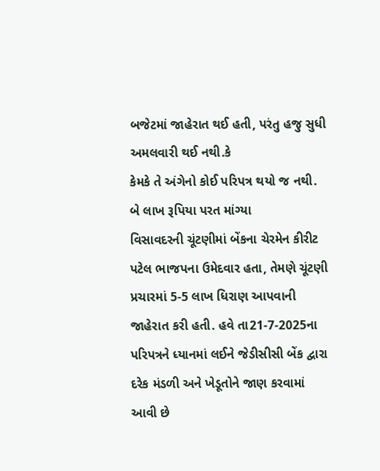બજેટમાં જાહેરાત થઈ હતી, પરંતુ હજુ સુધી અમલવારી થઈ નથી.કે
કેમકે તે અંગેનો કોઈ પરિપત્ર થયો જ નથી.
બે લાખ રૂપિયા પરત માંગ્યા
વિસાવદરની ચૂંટણીમાં બેંકના ચેરમેન કીરીટ પટેલ ભાજપના ઉમેદવાર હતા, તેમણે ચૂંટણી પ્રચારમાં 5-5 લાખ ધિરાણ આપવાની જાહેરાત કરી હતી. હવે તા21-7-2025ના પરિપત્રને ધ્યાનમાં લઈને જેડીસીસી બેંક દ્વારા દરેક મંડળી અને ખેડૂતોને જાણ કરવામાં આવી છે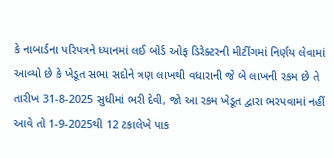કે નાબાર્ડના પરિપત્રને ધ્યાનમાં લઈ બોર્ડ ઓફ ડિરેક્ટરની મીટીંગમાં નિર્ણય લેવામાં આવ્યો છે કે ખેડૂત સભા સદોને ત્રણ લાખથી વધારાની જે બે લાખની રકમ છે તે તારીખ 31-8-2025 સુધીમાં ભરી દેવી, જો આ રકમ ખેડૂત દ્વારા ભરપવામાં નહીં આવે તો 1-9-2025થી 12 ટકાલેખે પાક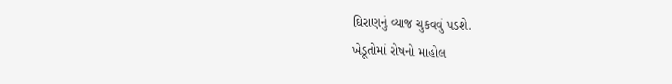ઘિરાણનું વ્યાજ ચુકવવું પડશે.
ખેડૂતોમાં રોષનો માહોલ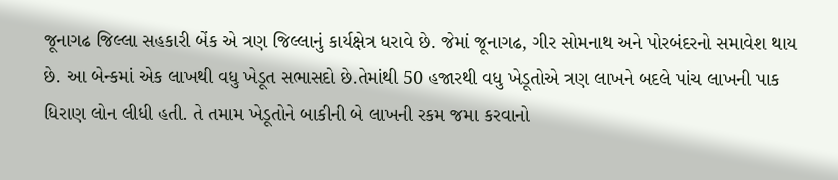જૂનાગઢ જિલ્લા સહકારી બેંક એ ત્રણ જિલ્લાનું કાર્યક્ષેત્ર ધરાવે છે. જેમાં જૂનાગઢ, ગીર સોમનાથ અને પોરબંદરનો સમાવેશ થાય છે. આ બેન્કમાં એક લાખથી વધુ ખેડૂત સભાસદો છે.તેમાંથી 50 હજારથી વધુ ખેડૂતોએ ત્રણ લાખને બદલે પાંચ લાખની પાક ધિરાણ લોન લીધી હતી. તે તમામ ખેડૂતોને બાકીની બે લાખની રકમ જમા કરવાનો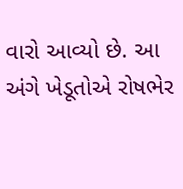વારો આવ્યો છે. આ અંગે ખેડૂતોએ રોષભેર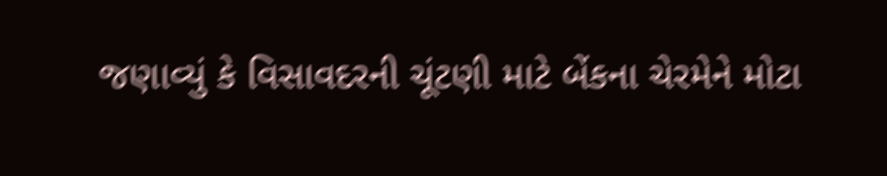જણાવ્યું કે વિસાવદરની ચૂંટણી માટે બેંકના ચેરમેને મોટા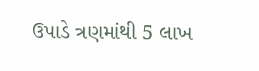ઉપાડે ત્રણમાંથી 5 લાખ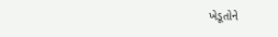ખેડૂતોને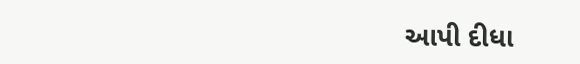આપી દીધા